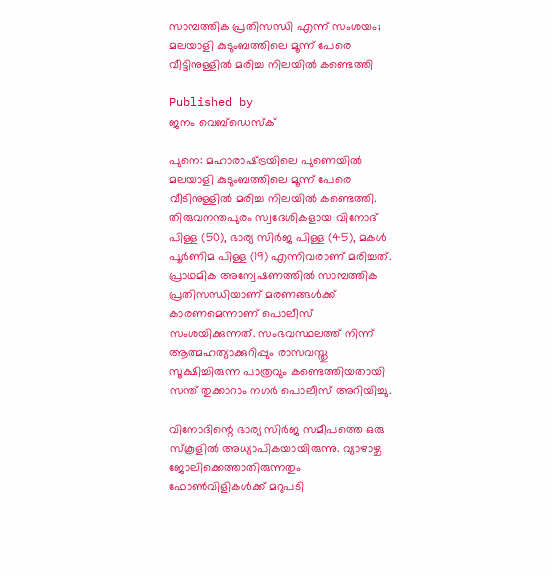സാമ്പത്തിക പ്രതിസന്ധി എന്ന് സംശയം; മലയാളി കുടുംബത്തിലെ മൂന്ന് പേരെ വീട്ടിനുള്ളില്‍ മരിച്ച നിലയില്‍ കണ്ടെത്തി

Published by
ജനം വെബ്‌ഡെസ്ക്

പുനെ: മഹാരാഷ്‌ട്രയിലെ പുണെയില്‍ മലയാളി കുടുംബത്തിലെ മൂന്ന് പേരെ വീടിനുള്ളില്‍ മരിച്ച നിലയില്‍ കണ്ടെത്തി. തിരുവനന്തപുരം സ്വദേശികളായ വിനോദ് പിള്ള (50), ഭാര്യ സിര്‍ജ പിള്ള (45), മകള്‍ പൂര്‍ണിമ പിള്ള (19) എന്നിവരാണ് മരിച്ചത്. പ്രാഥമിക അന്വേഷണത്തില്‍ സാമ്പത്തിക പ്രതിസന്ധിയാണ് മരണങ്ങള്‍ക്ക് കാരണമെന്നാണ് പൊലീസ് സംശയിക്കുന്നത്. സംഭവസ്ഥലത്ത് നിന്ന് ആത്മഹത്യാക്കുറിപ്പും രാസവസ്തു സൂക്ഷിച്ചിരുന്ന പാത്രവും കണ്ടെത്തിയതായി സന്ത് തുക്കാറാം നഗര്‍ പൊലീസ് അറിയിച്ചു.

വിനോദിന്റെ ഭാര്യ സിര്‍ജ സമീപത്തെ ഒരു സ്‌കൂളില്‍ അധ്യാപികയായിരുന്നു. വ്യാഴാഴ്ച ജോലിക്കെത്താതിരുന്നതും ഫോണ്‍വിളികള്‍ക്ക് മറുപടി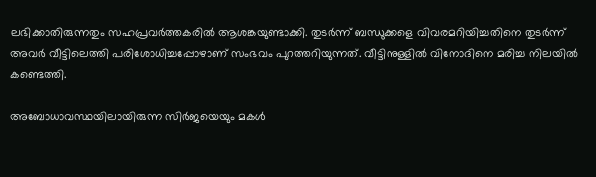ലഭിക്കാതിരുന്നതും സഹപ്രവര്‍ത്തകരില്‍ ആശങ്കയുണ്ടാക്കി. തുടര്‍ന്ന് ബന്ധുക്കളെ വിവരമറിയിച്ചതിനെ തുടര്‍ന്ന് അവര്‍ വീട്ടിലെത്തി പരിശോധിച്ചപ്പോഴാണ് സംഭവം പുറത്തറിയുന്നത്. വീട്ടിനുള്ളില്‍ വിനോദിനെ മരിച്ച നിലയില്‍ കണ്ടെത്തി.

അബോധാവസ്ഥയിലായിരുന്ന സിര്‍ജയെയും മകള്‍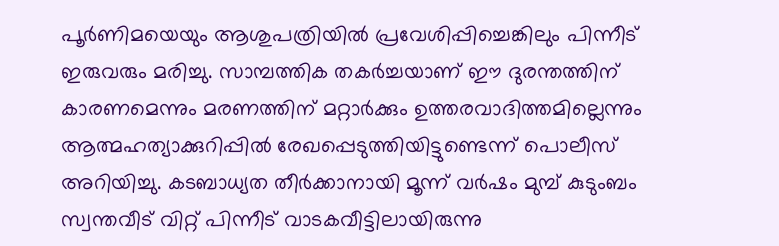പൂര്‍ണിമയെയും ആശുപത്രിയില്‍ പ്രവേശിപ്പിച്ചെങ്കിലും പിന്നീട് ഇരുവരും മരിച്ചു. സാമ്പത്തിക തകര്‍ച്ചയാണ് ഈ ദുരന്തത്തിന് കാരണമെന്നും മരണത്തിന് മറ്റാര്‍ക്കും ഉത്തരവാദിത്തമില്ലെന്നും ആത്മഹത്യാക്കുറിപ്പില്‍ രേഖപ്പെടുത്തിയിട്ടുണ്ടെന്ന് പൊലീസ് അറിയിച്ചു. കടബാധ്യത തീര്‍ക്കാനായി മൂന്ന് വര്‍ഷം മുമ്പ് കുടുംബം സ്വന്തവീട് വിറ്റ് പിന്നീട് വാടകവീട്ടിലായിരുന്നു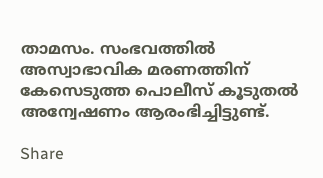താമസം. സംഭവത്തില്‍ അസ്വാഭാവിക മരണത്തിന് കേസെടുത്ത പൊലീസ് കൂടുതല്‍ അന്വേഷണം ആരംഭിച്ചിട്ടുണ്ട്.

Share